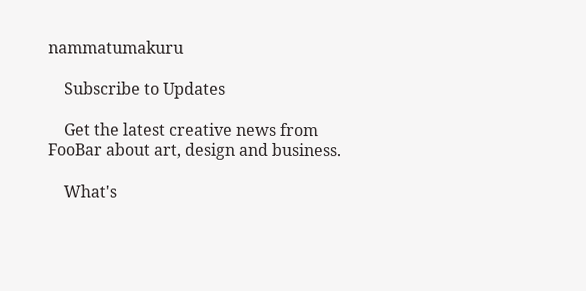nammatumakuru

    Subscribe to Updates

    Get the latest creative news from FooBar about art, design and business.

    What's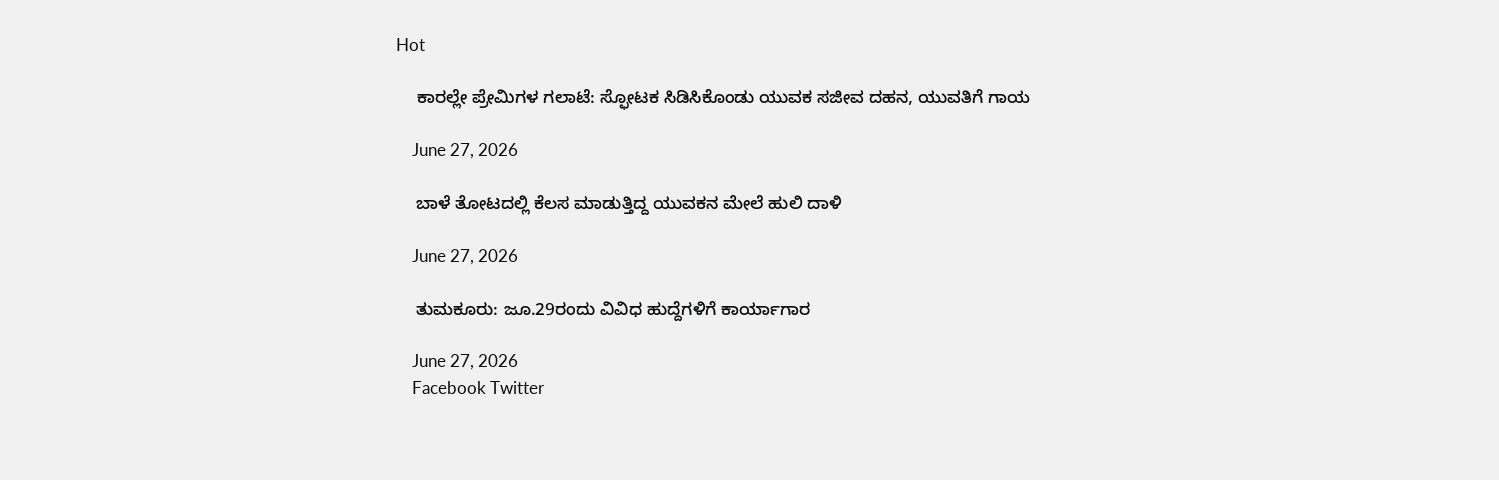Hot

    ಕಾರಲ್ಲೇ ಪ್ರೇಮಿಗಳ ಗಲಾಟೆ: ಸ್ಫೋಟಕ ಸಿಡಿಸಿಕೊಂಡು ಯುವಕ ಸಜೀವ ದಹನ, ಯುವತಿಗೆ ಗಾಯ

    June 27, 2026

    ಬಾಳೆ ತೋಟದಲ್ಲಿ ಕೆಲಸ ಮಾಡುತ್ತಿದ್ದ ಯುವಕನ ಮೇಲೆ ಹುಲಿ ದಾಳಿ

    June 27, 2026

    ತುಮಕೂರು: ಜೂ.29ರಂದು ವಿವಿಧ ಹುದ್ದೆಗಳಿಗೆ ಕಾರ್ಯಾಗಾರ

    June 27, 2026
    Facebook Twitter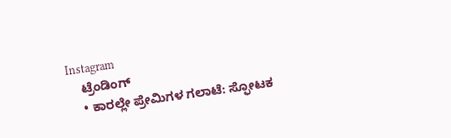Instagram
    ಟ್ರೆಂಡಿಂಗ್
    • ಕಾರಲ್ಲೇ ಪ್ರೇಮಿಗಳ ಗಲಾಟೆ: ಸ್ಫೋಟಕ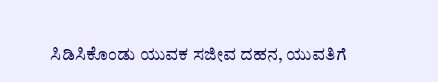ಸಿಡಿಸಿಕೊಂಡು ಯುವಕ ಸಜೀವ ದಹನ, ಯುವತಿಗೆ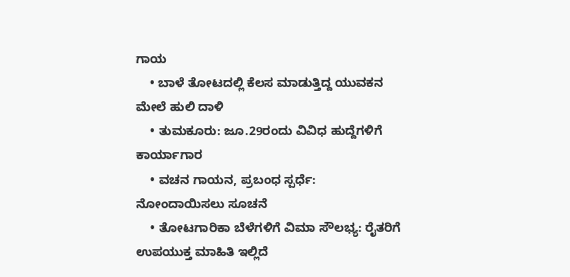ಗಾಯ
    • ಬಾಳೆ ತೋಟದಲ್ಲಿ ಕೆಲಸ ಮಾಡುತ್ತಿದ್ದ ಯುವಕನ ಮೇಲೆ ಹುಲಿ ದಾಳಿ
    • ತುಮಕೂರು: ಜೂ.29ರಂದು ವಿವಿಧ ಹುದ್ದೆಗಳಿಗೆ ಕಾರ್ಯಾಗಾರ
    • ವಚನ ಗಾಯನ, ಪ್ರಬಂಧ ಸ್ಪರ್ಧೆ: ನೋಂದಾಯಿಸಲು ಸೂಚನೆ
    • ತೋಟಗಾರಿಕಾ ಬೆಳೆಗಳಿಗೆ ವಿಮಾ ಸೌಲಭ್ಯ: ರೈತರಿಗೆ ಉಪಯುಕ್ತ ಮಾಹಿತಿ ಇಲ್ಲಿದೆ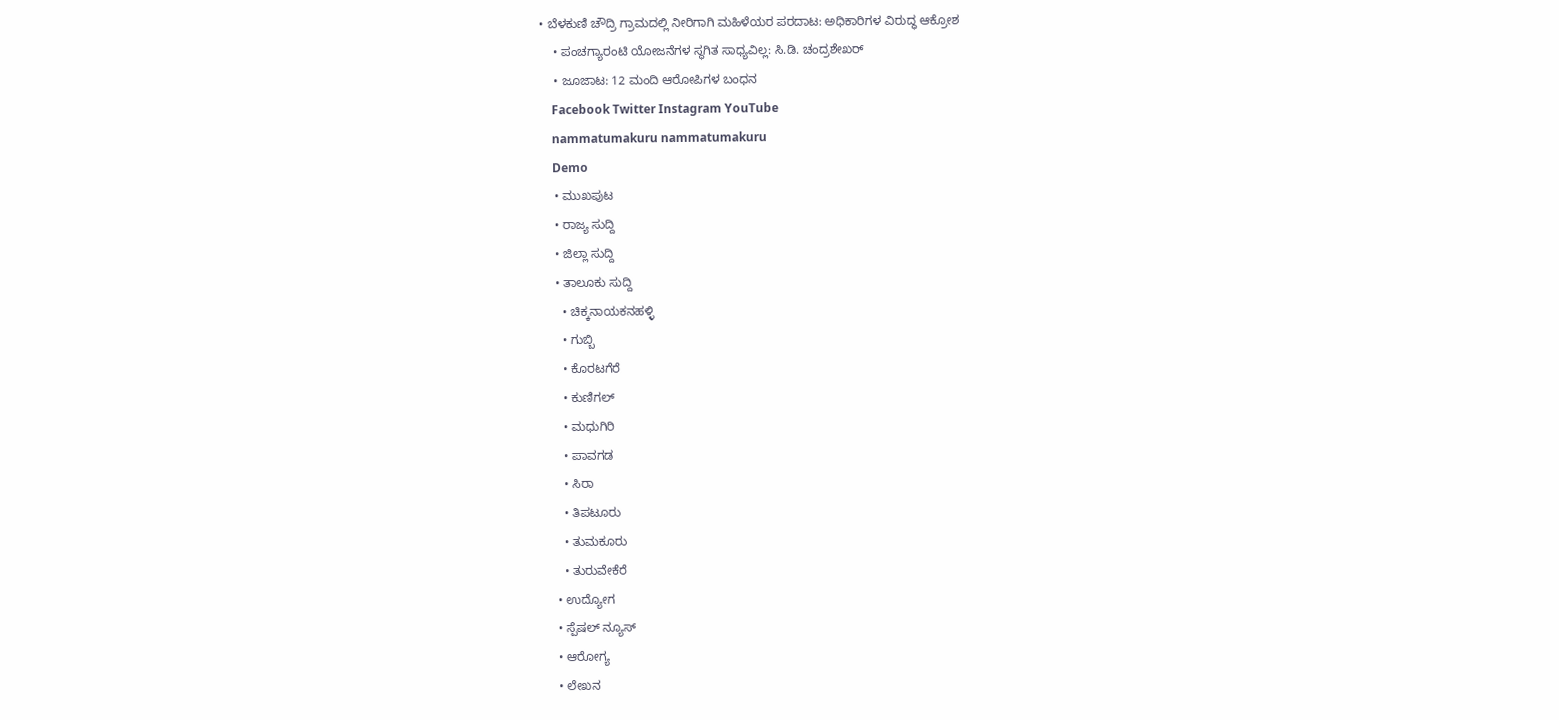• ಬೆಳಕುಣಿ ಚೌದ್ರಿ ಗ್ರಾಮದಲ್ಲಿ ನೀರಿಗಾಗಿ ಮಹಿಳೆಯರ ಪರದಾಟ: ಅಧಿಕಾರಿಗಳ ವಿರುದ್ಧ ಆಕ್ರೋಶ
    • ಪಂಚಗ್ಯಾರಂಟಿ ಯೋಜನೆಗಳ ಸ್ಥಗಿತ ಸಾಧ್ಯವಿಲ್ಲ: ಸಿ.ಡಿ. ಚಂದ್ರಶೇಖರ್
    • ಜೂಜಾಟ: 12 ಮಂದಿ ಆರೋಪಿಗಳ ಬಂಧನ
    Facebook Twitter Instagram YouTube
    nammatumakuru nammatumakuru
    Demo
    • ಮುಖಪುಟ
    • ರಾಜ್ಯ ಸುದ್ದಿ
    • ಜಿಲ್ಲಾ ಸುದ್ದಿ
    • ತಾಲೂಕು ಸುದ್ದಿ
      • ಚಿಕ್ಕನಾಯಕನಹಳ್ಳಿ
      • ಗುಬ್ಬಿ
      • ಕೊರಟಗೆರೆ
      • ಕುಣಿಗಲ್
      • ಮಧುಗಿರಿ
      • ಪಾವಗಡ
      • ಸಿರಾ
      • ತಿಪಟೂರು
      • ತುಮಕೂರು
      • ತುರುವೇಕೆರೆ
    • ಉದ್ಯೋಗ
    • ಸ್ಪೆಷಲ್ ನ್ಯೂಸ್
    • ಆರೋಗ್ಯ
    • ಲೇಖನ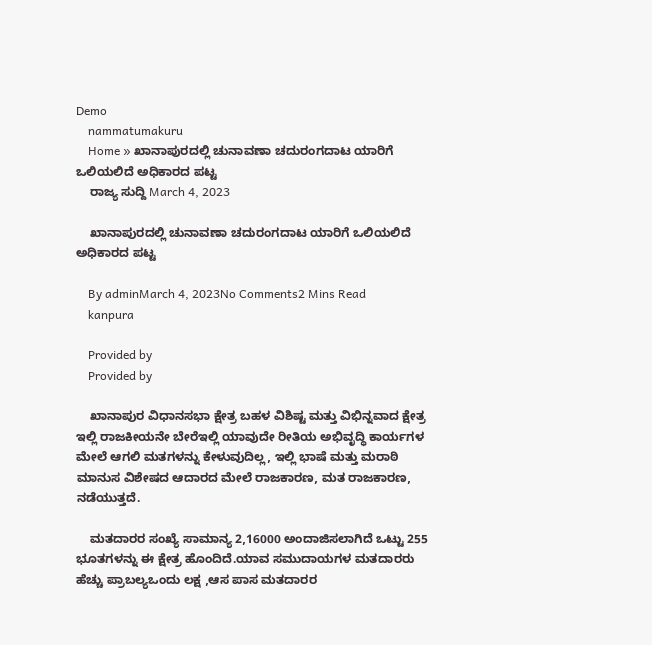Demo
    nammatumakuru
    Home » ಖಾನಾಪುರದಲ್ಲಿ ಚುನಾವಣಾ ಚದುರಂಗದಾಟ ಯಾರಿಗೆ ಒಲಿಯಲಿದೆ ಅಧಿಕಾರದ ಪಟ್ಟ
    ರಾಜ್ಯ ಸುದ್ದಿ March 4, 2023

    ಖಾನಾಪುರದಲ್ಲಿ ಚುನಾವಣಾ ಚದುರಂಗದಾಟ ಯಾರಿಗೆ ಒಲಿಯಲಿದೆ ಅಧಿಕಾರದ ಪಟ್ಟ

    By adminMarch 4, 2023No Comments2 Mins Read
    kanpura

    Provided by
    Provided by

    ಖಾನಾಪುರ ವಿಧಾನಸಭಾ ಕ್ಷೇತ್ರ ಬಹಳ ವಿಶಿಷ್ಟ ಮತ್ತು ವಿಭಿನ್ನವಾದ ಕ್ಷೇತ್ರ ಇಲ್ಲಿ ರಾಜಕೀಯನೇ ಬೇರೆಇಲ್ಲಿ ಯಾವುದೇ ರೀತಿಯ ಅಭಿವೃದ್ಧಿ ಕಾರ್ಯಗಳ ಮೇಲೆ ಆಗಲಿ ಮತಗಳನ್ನು ಕೇಳುವುದಿಲ್ಲ, ಇಲ್ಲಿ ಭಾಷೆ ಮತ್ತು ಮರಾಠಿ ಮಾನುಸ ವಿಶೇಷದ ಆದಾರದ ಮೇಲೆ ರಾಜಕಾರಣ, ಮತ ರಾಜಕಾರಣ, ನಡೆಯುತ್ತದೆ.

    ಮತದಾರರ ಸಂಖ್ಯೆ ಸಾಮಾನ್ಯ 2,16000 ಅಂದಾಜಿಸಲಾಗಿದೆ ಒಟ್ಟು 255 ಭೂತಗಳನ್ನು ಈ ಕ್ಷೇತ್ರ ಹೊಂದಿದೆ.ಯಾವ ಸಮುದಾಯಗಳ ಮತದಾರರು ಹೆಚ್ಚು ಪ್ರಾಬಲ್ಯಒಂದು ಲಕ್ಷ ,ಆಸ ಪಾಸ ಮತದಾರರ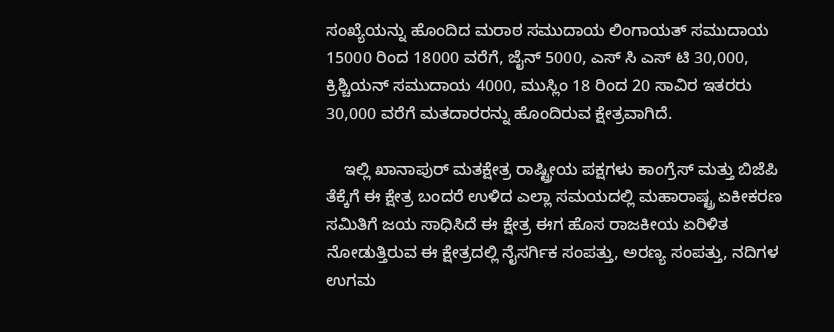ಸಂಖ್ಯೆಯನ್ನು ಹೊಂದಿದ ಮರಾಠ ಸಮುದಾಯ ಲಿಂಗಾಯತ್ ಸಮುದಾಯ 15000 ರಿಂದ 18000 ವರೆಗೆ, ಜೈನ್ 5000, ಎಸ್ ಸಿ ಎಸ್ ಟಿ 30,000, ಕ್ರಿಶ್ಚಿಯನ್ ಸಮುದಾಯ 4000, ಮುಸ್ಲಿಂ 18 ರಿಂದ 20 ಸಾವಿರ ಇತರರು 30,000 ವರೆಗೆ ಮತದಾರರನ್ನು ಹೊಂದಿರುವ ಕ್ಷೇತ್ರವಾಗಿದೆ.

    ಇಲ್ಲಿ ಖಾನಾಪುರ್ ಮತಕ್ಷೇತ್ರ ರಾಷ್ಟ್ರೀಯ ಪಕ್ಷಗಳು ಕಾಂಗ್ರೆಸ್ ಮತ್ತು ಬಿಜೆಪಿ ತೆಕ್ಕೆಗೆ ಈ ಕ್ಷೇತ್ರ ಬಂದರೆ ಉಳಿದ ಎಲ್ಲಾ ಸಮಯದಲ್ಲಿ ಮಹಾರಾಷ್ಟ್ರ ಏಕೀಕರಣ ಸಮಿತಿಗೆ ಜಯ ಸಾಧಿಸಿದೆ ಈ ಕ್ಷೇತ್ರ ಈಗ ಹೊಸ ರಾಜಕೀಯ ಏರಿಳಿತ ನೋಡುತ್ತಿರುವ ಈ ಕ್ಷೇತ್ರದಲ್ಲಿ ನೈಸರ್ಗಿಕ ಸಂಪತ್ತು, ಅರಣ್ಯ ಸಂಪತ್ತು, ನದಿಗಳ ಉಗಮ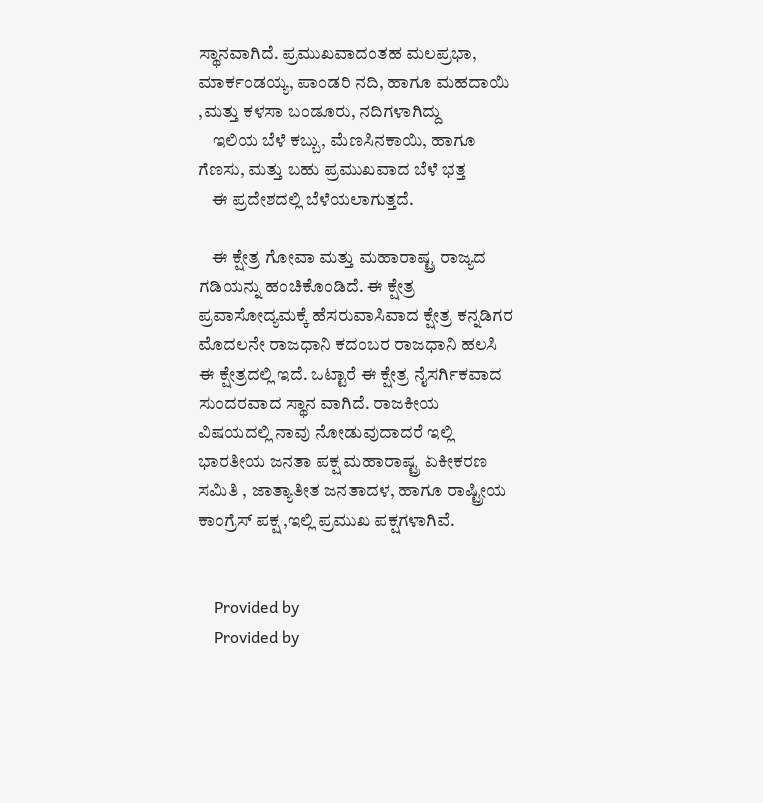ಸ್ಥಾನವಾಗಿದೆ. ಪ್ರಮುಖವಾದಂತಹ ಮಲಪ್ರಭಾ, ಮಾರ್ಕಂಡಯ್ಯ, ಪಾಂಡರಿ ನದಿ, ಹಾಗೂ ಮಹದಾಯಿ ,ಮತ್ತು ಕಳಸಾ ಬಂಡೂರು, ನದಿಗಳಾಗಿದ್ದು
    ಇಲಿಯ ಬೆಳೆ ಕಬ್ಬು, ಮೆಣಸಿನಕಾಯಿ, ಹಾಗೂ ಗೆಣಸು, ಮತ್ತು ಬಹು ಪ್ರಮುಖವಾದ ಬೆಳೆ ಭತ್ತ
    ಈ ಪ್ರದೇಶದಲ್ಲಿ ಬೆಳೆಯಲಾಗುತ್ತದೆ.

    ಈ ಕ್ಷೇತ್ರ ಗೋವಾ ಮತ್ತು ಮಹಾರಾಷ್ಟ್ರ ರಾಜ್ಯದ ಗಡಿಯನ್ನು ಹಂಚಿಕೊಂಡಿದೆ. ಈ ಕ್ಷೇತ್ರ ಪ್ರವಾಸೋದ್ಯಮಕ್ಕೆ ಹೆಸರುವಾಸಿವಾದ ಕ್ಷೇತ್ರ ಕನ್ನಡಿಗರ ಮೊದಲನೇ ರಾಜಧಾನಿ ಕದಂಬರ ರಾಜಧಾನಿ ಹಲಸಿ ಈ ಕ್ಷೇತ್ರದಲ್ಲಿ ಇದೆ. ಒಟ್ಟಾರೆ ಈ ಕ್ಷೇತ್ರ ನೈಸರ್ಗಿಕವಾದ ಸುಂದರವಾದ ಸ್ಥಾನ ವಾಗಿದೆ. ರಾಜಕೀಯ ವಿಷಯದಲ್ಲಿ ನಾವು ನೋಡುವುದಾದರೆ ಇಲ್ಲಿ ಭಾರತೀಯ ಜನತಾ ಪಕ್ಷ ಮಹಾರಾಷ್ಟ್ರ ಏಕೀಕರಣ ಸಮಿತಿ , ಜಾತ್ಯಾತೀತ ಜನತಾದಳ, ಹಾಗೂ ರಾಷ್ಟ್ರೀಯ ಕಾಂಗ್ರೆಸ್ ಪಕ್ಷ ,ಇಲ್ಲಿ ಪ್ರಮುಖ ಪಕ್ಷಗಳಾಗಿವೆ.


    Provided by
    Provided by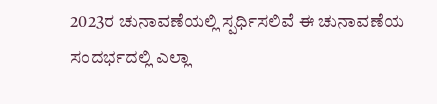2023ರ ಚುನಾವಣೆಯಲ್ಲಿ ಸ್ಪರ್ಧಿಸಲಿವೆ ಈ ಚುನಾವಣೆಯ ಸಂದರ್ಭದಲ್ಲಿ ಎಲ್ಲಾ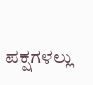ಪಕ್ಷಗಳಲ್ಲು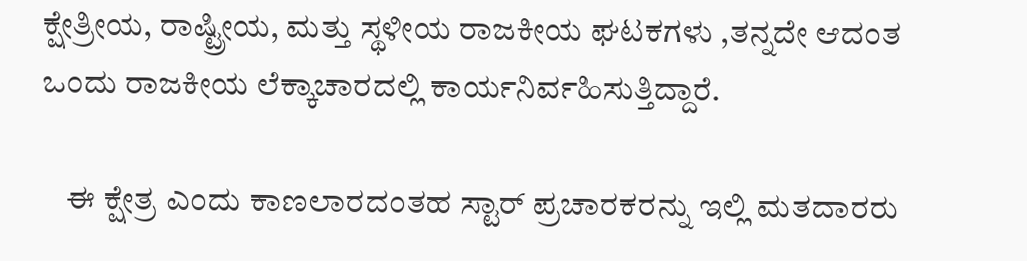ಕ್ಷೇತ್ರೀಯ, ರಾಷ್ಟ್ರೀಯ, ಮತ್ತು ಸ್ಥಳೀಯ ರಾಜಕೀಯ ಘಟಕಗಳು ,ತನ್ನದೇ ಆದಂತ ಒಂದು ರಾಜಕೀಯ ಲೆಕ್ಕಾಚಾರದಲ್ಲಿ ಕಾರ್ಯನಿರ್ವಹಿಸುತ್ತಿದ್ದಾರೆ.

    ಈ ಕ್ಷೇತ್ರ ಎಂದು ಕಾಣಲಾರದಂತಹ ಸ್ಟಾರ್ ಪ್ರಚಾರಕರನ್ನು ಇಲ್ಲಿ ಮತದಾರರು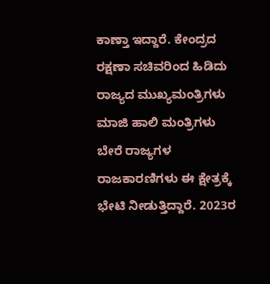ಕಾಣ್ತಾ ಇದ್ದಾರೆ. ಕೇಂದ್ರದ ರಕ್ಷಣಾ ಸಚಿವರಿಂದ ಹಿಡಿದು ರಾಜ್ಯದ ಮುಖ್ಯಮಂತ್ರಿಗಳು ಮಾಜಿ ಹಾಲಿ ಮಂತ್ರಿಗಳು ಬೇರೆ ರಾಜ್ಯಗಳ ರಾಜಕಾರಣಿಗಳು ಈ ಕ್ಷೇತ್ರಕ್ಕೆ ಭೇಟಿ ನೀಡುತ್ತಿದ್ದಾರೆ. 2023ರ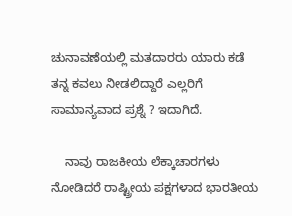ಚುನಾವಣೆಯಲ್ಲಿ ಮತದಾರರು ಯಾರು ಕಡೆ ತನ್ನ ಕವಲು ನೀಡಲಿದ್ದಾರೆ ಎಲ್ಲರಿಗೆ ಸಾಮಾನ್ಯವಾದ ಪ್ರಶ್ನೆ ? ಇದಾಗಿದೆ.

    ನಾವು ರಾಜಕೀಯ ಲೆಕ್ಕಾಚಾರಗಳು ನೋಡಿದರೆ ರಾಷ್ಟ್ರೀಯ ಪಕ್ಷಗಳಾದ ಭಾರತೀಯ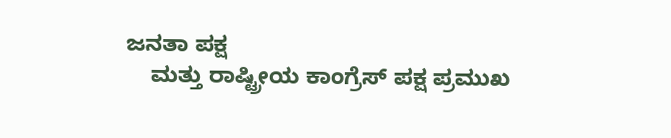ಜನತಾ ಪಕ್ಷ
    ಮತ್ತು ರಾಷ್ಟ್ರೀಯ ಕಾಂಗ್ರೆಸ್ ಪಕ್ಷ ಪ್ರಮುಖ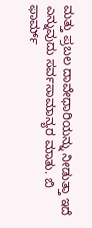ಮತ್ತು ಪ್ರಬಲ ದಾವೇಧಾರಿಯನ್ನು ನೀಡುತ್ತಾ ಇದೆ ಎನ್ನುವುದು ಸರ್ವಸಾಮಾನ್ಯರ ಮಾತು. ಬಿ ಫಾರ್ಮ್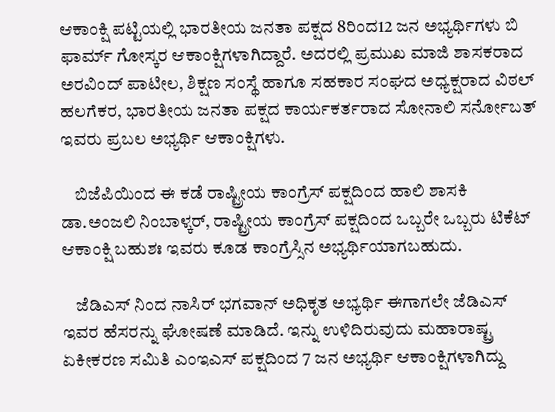ಆಕಾಂಕ್ಷಿ ಪಟ್ಟಿಯಲ್ಲಿ ಭಾರತೀಯ ಜನತಾ ಪಕ್ಷದ 8ರಿಂದ12 ಜನ ಅಭ್ಯರ್ಥಿಗಳು ಬಿ ಫಾರ್ಮ್ ಗೋಸ್ಕರ ಆಕಾಂಕ್ಷಿಗಳಾಗಿದ್ದಾರೆ. ಅದರಲ್ಲಿ ಪ್ರಮುಖ ಮಾಜಿ ಶಾಸಕರಾದ ಅರವಿಂದ್ ಪಾಟೀಲ, ಶಿಕ್ಷಣ ಸಂಸ್ಥೆ ಹಾಗೂ ಸಹಕಾರ ಸಂಘದ ಅಧ್ಯಕ್ಷರಾದ ವಿಠಲ್ ಹಲಗೆಕರ, ಭಾರತೀಯ ಜನತಾ ಪಕ್ಷದ ಕಾರ್ಯಕರ್ತರಾದ ಸೋನಾಲಿ ಸರ್ನೋಬತ್ ಇವರು ಪ್ರಬಲ ಅಭ್ಯರ್ಥಿ ಆಕಾಂಕ್ಷಿಗಳು.

    ಬಿಜೆಪಿಯಿಂದ ಈ ಕಡೆ ರಾಷ್ಟ್ರೀಯ ಕಾಂಗ್ರೆಸ್ ಪಕ್ಷದಿಂದ ಹಾಲಿ ಶಾಸಕಿ ಡಾ.ಅಂಜಲಿ ನಿಂಬಾಳ್ಕರ್, ರಾಷ್ಟ್ರೀಯ ಕಾಂಗ್ರೆಸ್ ಪಕ್ಷದಿಂದ ಒಬ್ಬರೇ ಒಬ್ಬರು ಟಿಕೆಟ್ ಆಕಾಂಕ್ಷಿ ಬಹುಶಃ ಇವರು ಕೂಡ ಕಾಂಗ್ರೆಸ್ಸಿನ ಅಭ್ಯರ್ಥಿಯಾಗಬಹುದು.

    ಜೆಡಿಎಸ್ ನಿಂದ ನಾಸಿರ್ ಭಗವಾನ್ ಅಧಿಕೃತ ಅಭ್ಯರ್ಥಿ ಈಗಾಗಲೇ ಜೆಡಿಎಸ್ ಇವರ ಹೆಸರನ್ನು ಘೋಷಣೆ ಮಾಡಿದೆ. ಇನ್ನು ಉಳಿದಿರುವುದು ಮಹಾರಾಷ್ಟ್ರ ಏಕೀಕರಣ ಸಮಿತಿ ಎಂಇಎಸ್ ಪಕ್ಷದಿಂದ 7 ಜನ ಅಭ್ಯರ್ಥಿ ಆಕಾಂಕ್ಷಿಗಳಾಗಿದ್ದು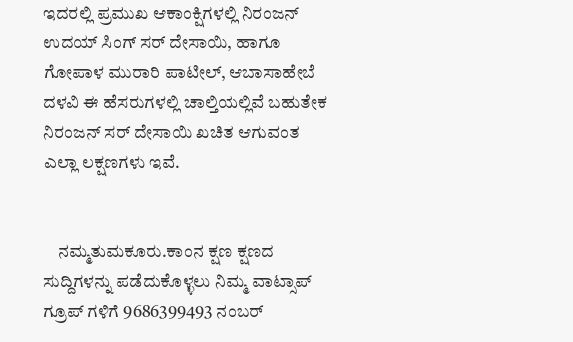ಇದರಲ್ಲಿ ಪ್ರಮುಖ ಆಕಾಂಕ್ಷಿಗಳಲ್ಲಿ ನಿರಂಜನ್ ಉದಯ್ ಸಿಂಗ್ ಸರ್ ದೇಸಾಯಿ, ಹಾಗೂ ಗೋಪಾಳ ಮುರಾರಿ ಪಾಟೀಲ್, ಆಬಾಸಾಹೇಬೆ ದಳವಿ ಈ ಹೆಸರುಗಳಲ್ಲಿ ಚಾಲ್ತಿಯಲ್ಲಿವೆ ಬಹುತೇಕ ನಿರಂಜನ್ ಸರ್ ದೇಸಾಯಿ ಖಚಿತ ಆಗುವಂತ ಎಲ್ಲಾ ಲಕ್ಷಣಗಳು ಇವೆ.


    ನಮ್ಮತುಮಕೂರು.ಕಾಂನ ಕ್ಷಣ ಕ್ಷಣದ ಸುದ್ದಿಗಳನ್ನು ಪಡೆದುಕೊಳ್ಳಲು ನಿಮ್ಮ ವಾಟ್ಸಾಪ್ ಗ್ರೂಪ್ ಗಳಿಗೆ 9686399493 ನಂಬರ್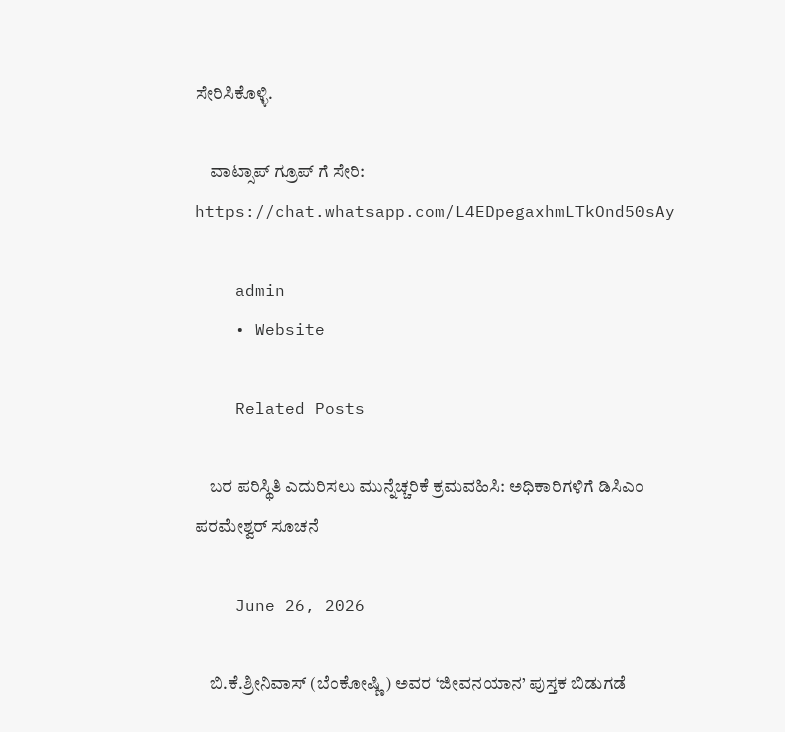ಸೇರಿಸಿಕೊಳ್ಳಿ.

    ವಾಟ್ಸಾಪ್ ಗ್ರೂಪ್ ಗೆ ಸೇರಿ: https://chat.whatsapp.com/L4EDpegaxhmLTkOnd50sAy

    admin
    • Website

    Related Posts

    ಬರ ಪರಿಸ್ಥಿತಿ ಎದುರಿಸಲು ಮುನ್ನೆಚ್ಚರಿಕೆ ಕ್ರಮವಹಿಸಿ: ಅಧಿಕಾರಿಗಳಿಗೆ ಡಿಸಿಎಂ ಪರಮೇಶ್ವರ್ ಸೂಚನೆ

    June 26, 2026

    ಬಿ.ಕೆ.ಶ್ರೀನಿವಾಸ್ (ಬೆಂಕೋಷ್ಣಿ) ಅವರ ‘ಜೀವನಯಾನ’ ಪುಸ್ತಕ ಬಿಡುಗಡೆ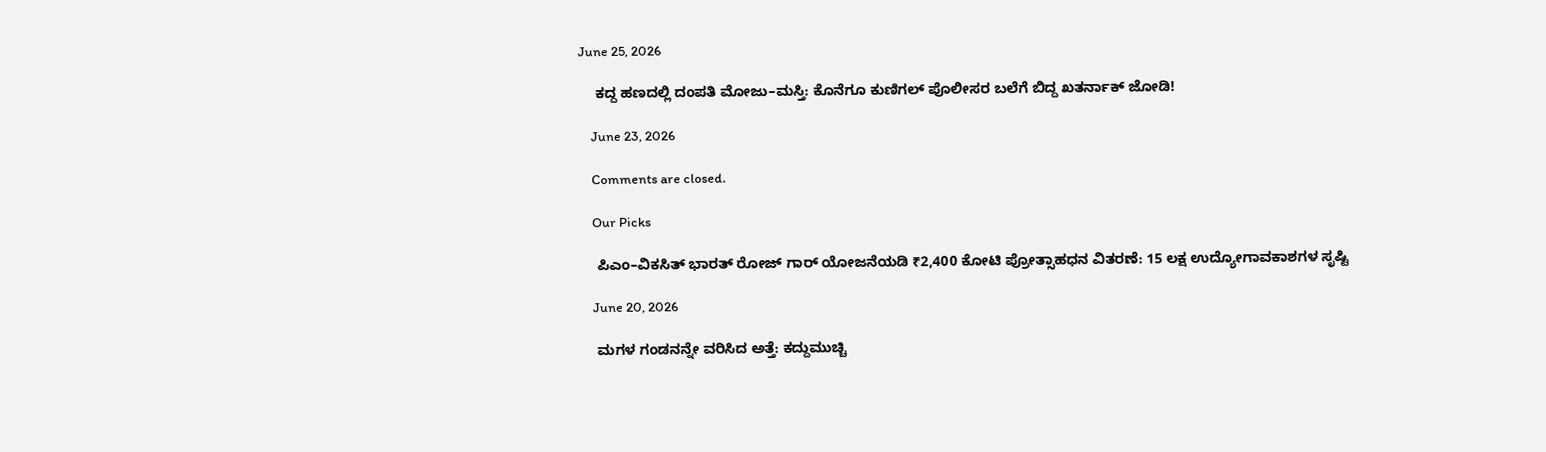June 25, 2026

    ಕದ್ದ ಹಣದಲ್ಲಿ ದಂಪತಿ ಮೋಜು–ಮಸ್ತಿ: ಕೊನೆಗೂ ಕುಣಿಗಲ್ ಪೊಲೀಸರ ಬಲೆಗೆ ಬಿದ್ದ ಖತರ್ನಾಕ್ ಜೋಡಿ!

    June 23, 2026

    Comments are closed.

    Our Picks

    ಪಿಎಂ–ವಿಕಸಿತ್ ಭಾರತ್ ರೋಜ್‌ ಗಾರ್ ಯೋಜನೆಯಡಿ ₹2,400 ಕೋಟಿ ಪ್ರೋತ್ಸಾಹಧನ ವಿತರಣೆ: 15 ಲಕ್ಷ ಉದ್ಯೋಗಾವಕಾಶಗಳ ಸೃಷ್ಟಿ

    June 20, 2026

    ಮಗಳ ಗಂಡನನ್ನೇ ವರಿಸಿದ ಅತ್ತೆ: ಕದ್ದುಮುಚ್ಚಿ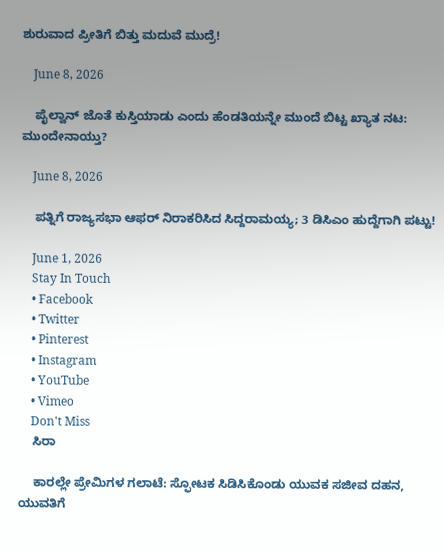ಶುರುವಾದ ಪ್ರೀತಿಗೆ ಬಿತ್ತು ಮದುವೆ ಮುದ್ರೆ!

    June 8, 2026

    ಪೈಲ್ವಾನ್ ಜೊತೆ ಕುಸ್ತಿಯಾಡು ಎಂದು ಹೆಂಡತಿಯನ್ನೇ ಮುಂದೆ ಬಿಟ್ಟ ಖ್ಯಾತ ನಟ: ಮುಂದೇನಾಯ್ತು?

    June 8, 2026

    ಪತ್ನಿಗೆ ರಾಜ್ಯಸಭಾ ಆಫರ್ ನಿರಾಕರಿಸಿದ ಸಿದ್ದರಾಮಯ್ಯ; 3 ಡಿಸಿಎಂ ಹುದ್ದೆಗಾಗಿ ಪಟ್ಟು!

    June 1, 2026
    Stay In Touch
    • Facebook
    • Twitter
    • Pinterest
    • Instagram
    • YouTube
    • Vimeo
    Don't Miss
    ಸಿರಾ

    ಕಾರಲ್ಲೇ ಪ್ರೇಮಿಗಳ ಗಲಾಟೆ: ಸ್ಫೋಟಕ ಸಿಡಿಸಿಕೊಂಡು ಯುವಕ ಸಜೀವ ದಹನ, ಯುವತಿಗೆ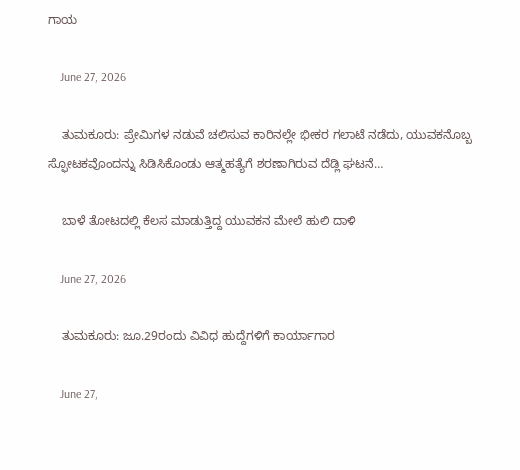ಗಾಯ

    June 27, 2026

    ತುಮಕೂರು: ಪ್ರೇಮಿಗಳ ನಡುವೆ ಚಲಿಸುವ ಕಾರಿನಲ್ಲೇ ಭೀಕರ ಗಲಾಟೆ ನಡೆದು, ಯುವಕನೊಬ್ಬ ಸ್ಫೋಟಕವೊಂದನ್ನು ಸಿಡಿಸಿಕೊಂಡು ಆತ್ಮಹತ್ಯೆಗೆ ಶರಣಾಗಿರುವ ದೆಡ್ಲಿ ಘಟನೆ…

    ಬಾಳೆ ತೋಟದಲ್ಲಿ ಕೆಲಸ ಮಾಡುತ್ತಿದ್ದ ಯುವಕನ ಮೇಲೆ ಹುಲಿ ದಾಳಿ

    June 27, 2026

    ತುಮಕೂರು: ಜೂ.29ರಂದು ವಿವಿಧ ಹುದ್ದೆಗಳಿಗೆ ಕಾರ್ಯಾಗಾರ

    June 27,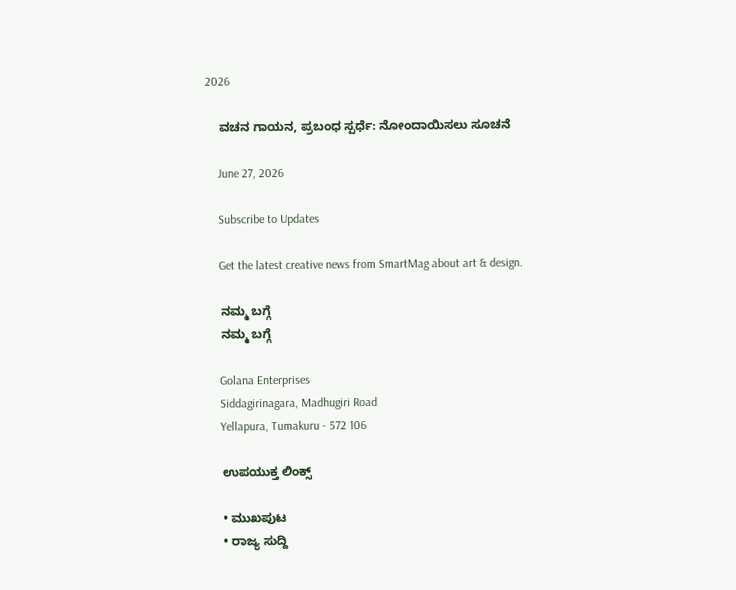2026

    ವಚನ ಗಾಯನ, ಪ್ರಬಂಧ ಸ್ಪರ್ಧೆ: ನೋಂದಾಯಿಸಲು ಸೂಚನೆ

    June 27, 2026

    Subscribe to Updates

    Get the latest creative news from SmartMag about art & design.

    ನಮ್ಮ ಬಗ್ಗೆ
    ನಮ್ಮ ಬಗ್ಗೆ

    Golana Enterprises
    Siddagirinagara, Madhugiri Road
    Yellapura, Tumakuru - 572 106

    ಉಪಯುಕ್ತ ಲಿಂಕ್ಸ್

    • ಮುಖಪುಟ
    • ರಾಜ್ಯ ಸುದ್ದಿ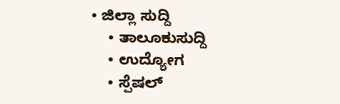• ಜಿಲ್ಲಾ ಸುದ್ದಿ
    • ತಾಲೂಕುಸುದ್ದಿ
    • ಉದ್ಯೋಗ
    • ಸ್ಪೆಷಲ್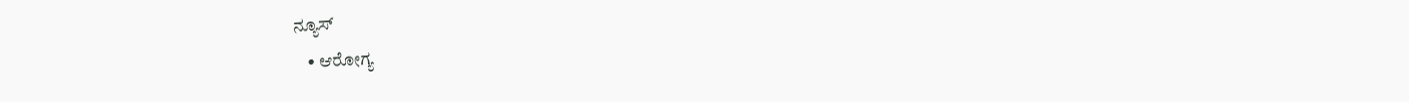ನ್ಯೂಸ್
    • ಆರೋಗ್ಯ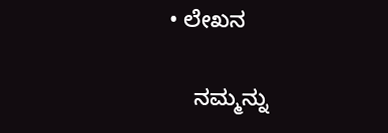• ಲೇಖನ

    ನಮ್ಮನ್ನು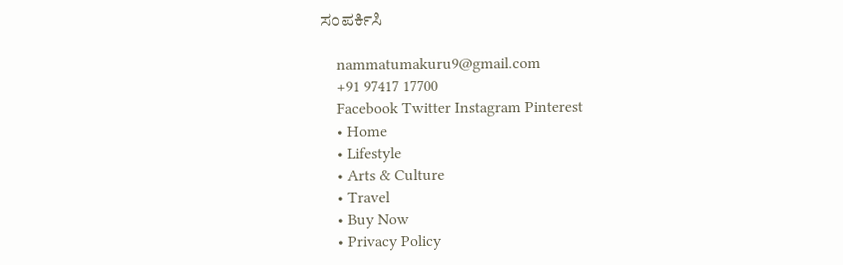ಸಂಪರ್ಕಿಸಿ

    nammatumakuru9@gmail.com
    +91 97417 17700
    Facebook Twitter Instagram Pinterest
    • Home
    • Lifestyle
    • Arts & Culture
    • Travel
    • Buy Now
    • Privacy Policy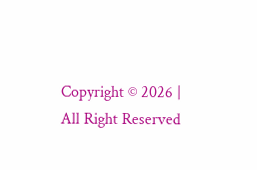Copyright © 2026 | All Right Reserved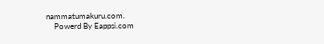nammatumakuru.com.
    Powerd By Eappsi.com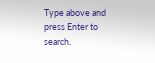Type above and press Enter to search.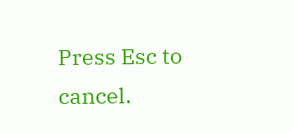Press Esc to cancel.